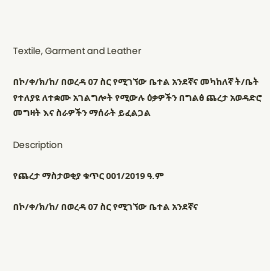Textile, Garment and Leather

በኮ/ቀ/ክ/ከ/ በወረዳ 07 ስር የሚገኘው ቤተል አንደኛና መካከለኛ ት/ቤት የተለያዩ ለተቋሙ አገልግሎት የሚውሉ ዕቃዎችን በግልፅ ጨረታ አወዳድሮ መግዛት እና ስራዎችን ማሰራት ይፈልጋል

Description

የጨረታ ማስታወቂያ ቁጥር 001/2019 ዓ.ም

በኮ/ቀ/ክ/ከ/ በወረዳ 07 ስር የሚገኘው ቤተል አንደኛና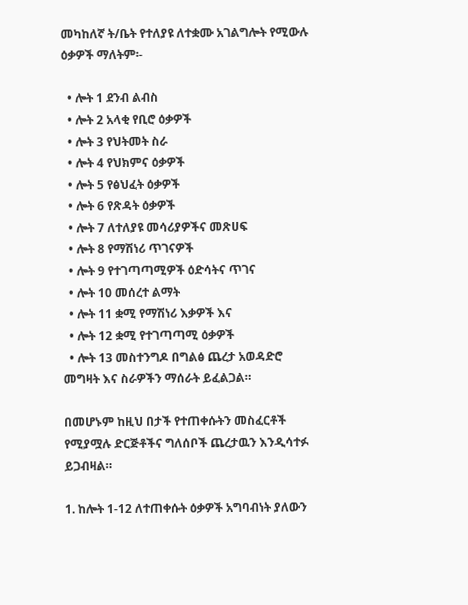መካከለኛ ት/ቤት የተለያዩ ለተቋሙ አገልግሎት የሚውሉ ዕቃዎች ማለትም፡-

  • ሎት 1 ደንብ ልብስ
  • ሎት 2 አላቂ የቢሮ ዕቃዎች
  • ሎት 3 የህትመት ስራ
  • ሎት 4 የህክምና ዕቃዎች
  • ሎት 5 የፅህፈት ዕቃዎች
  • ሎት 6 የጽዳት ዕቃዎች
  • ሎት 7 ለተለያዩ መሳሪያዎችና መጽሀፍ
  • ሎት 8 የማሽነሪ ጥገናዎች
  • ሎት 9 የተገጣጣሚዎች ዕድሳትና ጥገና
  • ሎት 10 መሰረተ ልማት
  • ሎት 11 ቋሚ የማሽነሪ እቃዎች እና
  • ሎት 12 ቋሚ የተገጣጣሚ ዕቃዎች
  • ሎት 13 መስተንግዶ በግልፅ ጨረታ አወዳድሮ መግዛት እና ስራዎችን ማሰራት ይፈልጋል።

በመሆኑም ከዚህ በታች የተጠቀሱትን መስፈርቶች የሚያሟሉ ድርጅቶችና ግለሰቦች ጨረታዉን እንዲሳተፉ ይጋብዛል።

1. ከሎት 1-12 ለተጠቀሱት ዕቃዎች አግባብነት ያለውን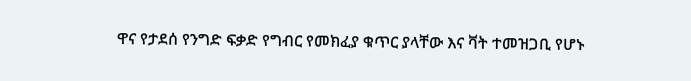ዋና የታደሰ የንግድ ፍቃድ የግብር የመክፈያ ቁጥር ያላቸው እና ቫት ተመዝጋቢ የሆኑ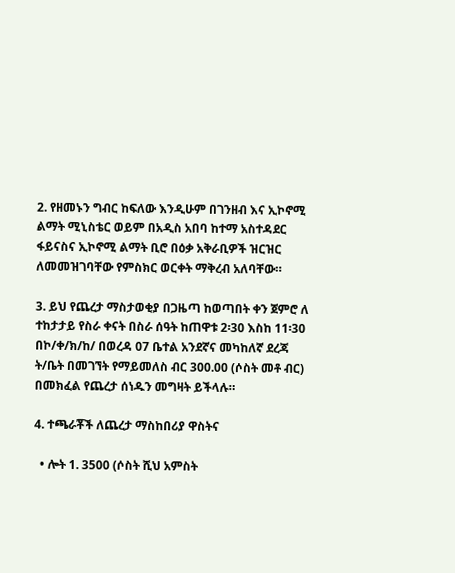2. የዘመኑን ግብር ከፍለው እንዲሁም በገንዘብ እና ኢኮኖሚ ልማት ሚኒስቴር ወይም በአዲስ አበባ ከተማ አስተዳደር ፋይናስና ኢኮኖሚ ልማት ቢሮ በዕቃ አቅራቢዎች ዝርዝር ለመመዝገባቸው የምስክር ወርቀት ማቅረብ አለባቸው።

3. ይህ የጨረታ ማስታወቂያ በጋዜጣ ከወጣበት ቀን ጀምሮ ለ ተከታታይ የስራ ቀናት በስራ ሰዓት ከጠዋቱ 2፡30 እስከ 11፡30 በኮ/ቀ/ክ/ከ/ በወረዳ 07 ቤተል አንደኛና መካከለኛ ደረጃ ት/ቤት በመገኘት የማይመለስ ብር 300.00 (ሶስት መቶ ብር) በመክፈል የጨረታ ሰነዱን መግዛት ይችላሉ።

4. ተጫራቾች ለጨረታ ማስከበሪያ ዋስትና

  • ሎት 1. 3500 (ሶስት ሺህ አምስት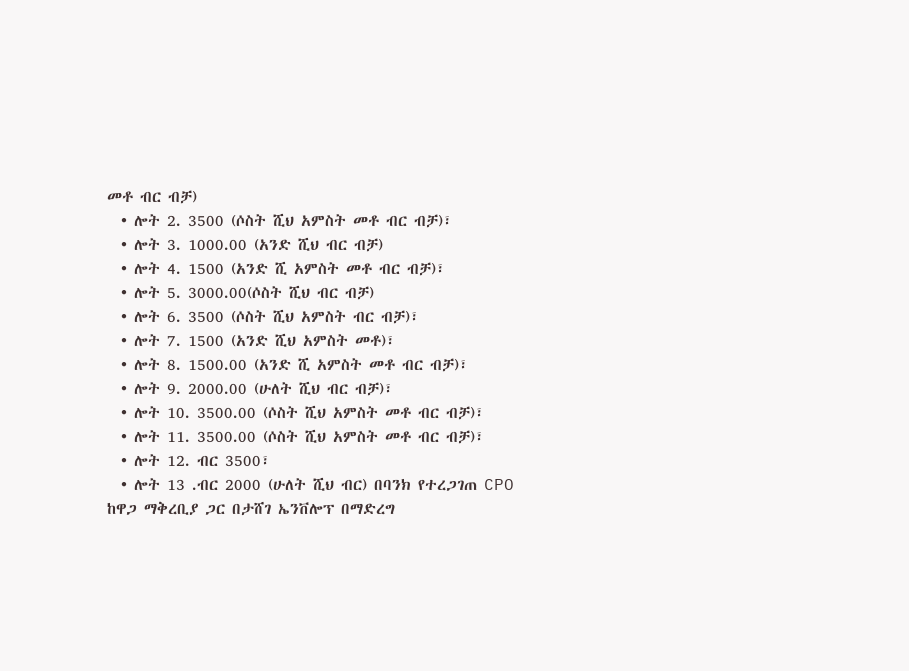መቶ ብር ብቻ)
  • ሎት 2. 3500 (ሶስት ሺህ አምስት መቶ ብር ብቻ)፣
  • ሎት 3. 1000.00 (አንድ ሺህ ብር ብቻ)
  • ሎት 4. 1500 (አንድ ሺ አምስት መቶ ብር ብቻ)፣
  • ሎት 5. 3000.00(ሶስት ሺህ ብር ብቻ)
  • ሎት 6. 3500 (ሶስት ሺህ አምስት ብር ብቻ)፣
  • ሎት 7. 1500 (አንድ ሺህ አምስት መቶ)፣
  • ሎት 8. 1500.00 (አንድ ሺ አምስት መቶ ብር ብቻ)፣
  • ሎት 9. 2000.00 (ሁለት ሺህ ብር ብቻ)፣
  • ሎት 10. 3500.00 (ሶስት ሺህ አምስት መቶ ብር ብቻ)፣
  • ሎት 11. 3500.00 (ሶስት ሺህ አምስት መቶ ብር ብቻ)፣
  • ሎት 12. ብር 3500፣
  • ሎት 13 .ብር 2000 (ሁለት ሺህ ብር) በባንክ የተረጋገጠ CPO ከዋጋ ማቅረቢያ ጋር በታሸገ ኤንቨሎፕ በማድረግ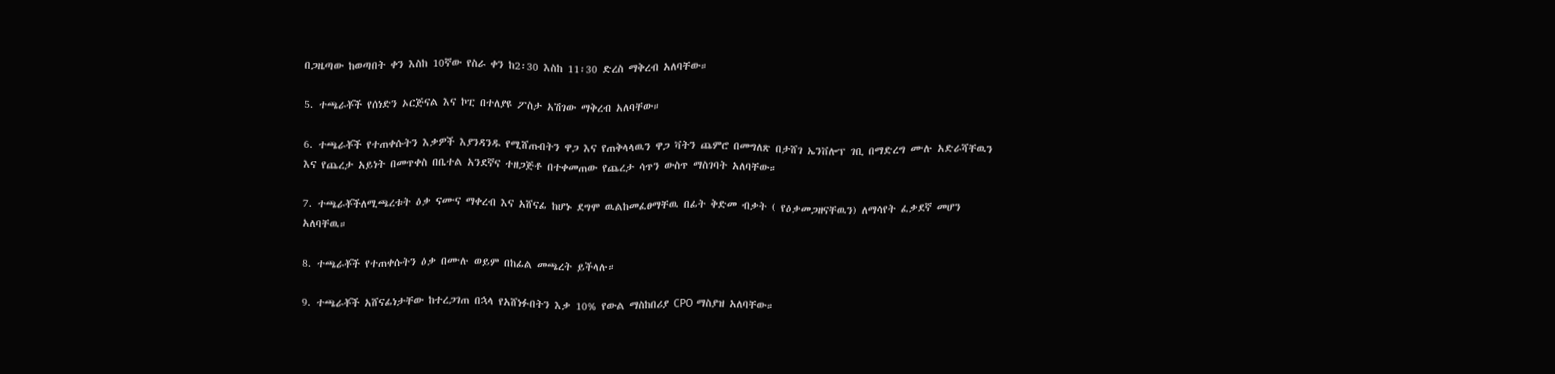በጋዜጣው ከወጣበት ቀን እስከ 10ኛው የስራ ቀን ከ2፡30 እስከ 11፡30 ድረስ ማቅረብ አለባቸው።

5. ተጫራቾች የሰነድን ኦርጅናል እና ኮፒ በተለያዩ ፖስታ አሽገው ማቅረብ አለባቸው።

6. ተጫራቾች የተጠቀሱትን እቃዎች እያንዳንዱ የሚሸጡበትን ዋጋ እና የጠቅላላዉን ዋጋ ቫትን ጨምሮ በመግለጽ በታሸገ ኤንቨሎፕ ገቢ በማድረግ ሙሉ አድራሻቸዉን እና የጨረታ አይነት በመጥቀስ በቤተል አንደኛና ተዘጋጅቶ በተቀመጠው የጨረታ ሳጥን ውስጥ ማስገባት አለባቸው።

7. ተጫራቾችለሚጫረቱት ዕቃ ናሙና ማቀረብ እና አሸናፊ ከሆኑ ደግሞ ዉልከመፈፀማቸዉ በፊት ቅድመ ብቃት ( የዕቃመጋዘናቸዉን) ለማሳየት ፈቃደኛ መሆን አለባቸዉ።

8. ተጫራቾች የተጠቀሱትን ዕቃ በሙሉ ወይም በከፊል መጫረት ይችላሉ።

9. ተጫራቾች አሸናፊነታቸው ከተረጋገጠ በኋላ የአሸነፉበትን እቃ 10% የውል ማስከበሪያ CPO ማስያዝ አለባቸው።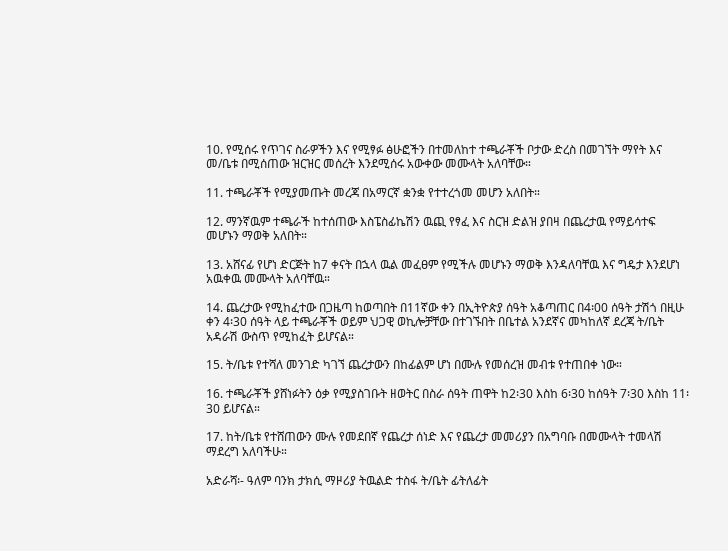10. የሚሰሩ የጥገና ስራዎችን እና የሚፃፉ ፅሁፎችን በተመለከተ ተጫራቾች ቦታው ድረስ በመገኘት ማየት እና መ/ቤቱ በሚሰጠው ዝርዝር መሰረት እንደሚሰሩ አውቀው መሙላት አለባቸው።

11. ተጫራቾች የሚያመጡት መረጃ በአማርኛ ቋንቋ የተተረጎመ መሆን አለበት።

12. ማንኛዉም ተጫራች ከተሰጠው እስፔስፊኬሽን ዉጪ የፃፈ እና ስርዝ ድልዝ ያበዛ በጨረታዉ የማይሳተፍ መሆኑን ማወቅ አለበት።

13. አሸናፊ የሆነ ድርጅት ከ7 ቀናት በኋላ ዉል መፈፀም የሚችሉ መሆኑን ማወቅ እንዳለባቸዉ እና ግዴታ እንደሆነ አዉቀዉ መሙላት አለባቸዉ።

14. ጨረታው የሚከፈተው በጋዜጣ ከወጣበት በ11ኛው ቀን በኢትዮጵያ ሰዓት አቆጣጠር በ4፡00 ሰዓት ታሽጎ በዚሁ ቀን 4፡30 ሰዓት ላይ ተጫራቾች ወይም ህጋዊ ወኪሎቻቸው በተገኙበት በቤተል አንደኛና መካከለኛ ደረጃ ት/ቤት አዳራሽ ውስጥ የሚከፈት ይሆናል።

15. ት/ቤቱ የተሻለ መንገድ ካገኘ ጨረታውን በከፊልም ሆነ በሙሉ የመሰረዝ መብቱ የተጠበቀ ነው።

16. ተጫራቾች ያሸነፉትን ዕቃ የሚያስገቡት ዘወትር በስራ ሰዓት ጠዋት ከ2፡30 እስከ 6፡30 ከሰዓት 7፡30 እስከ 11፡30 ይሆናል።

17. ከት/ቤቱ የተሸጠውን ሙሉ የመደበኛ የጨረታ ሰነድ እና የጨረታ መመሪያን በአግባቡ በመሙላት ተመላሽ ማደረግ አለባችሁ።

አድራሻ፡- ዓለም ባንክ ታክሲ ማዞሪያ ትዉልድ ተስፋ ት/ቤት ፊትለፊት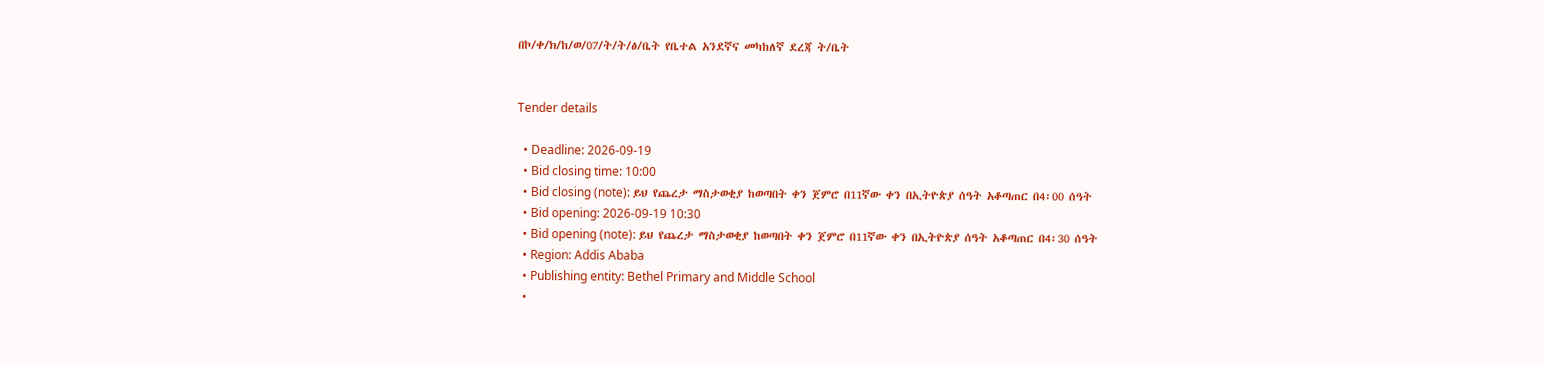በኮ/ቀ/ክ/ከ/ወ/07/ት/ት/ፅ/ቤት የቤተል አንደኛና መካከለኛ ደረጃ ት/ቤት


Tender details

  • Deadline: 2026-09-19
  • Bid closing time: 10:00
  • Bid closing (note): ይህ የጨረታ ማስታወቂያ ከወጣበት ቀን ጀምሮ በ11ኛው ቀን በኢትዮጵያ ሰዓት አቆጣጠር በ4፡00 ሰዓት
  • Bid opening: 2026-09-19 10:30
  • Bid opening (note): ይህ የጨረታ ማስታወቂያ ከወጣበት ቀን ጀምሮ በ11ኛው ቀን በኢትዮጵያ ሰዓት አቆጣጠር በ4፡30 ሰዓት
  • Region: Addis Ababa
  • Publishing entity: Bethel Primary and Middle School
  •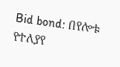Bid bond: በየሎቱ የተለያየ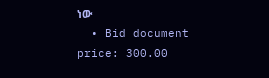ነው
  • Bid document price: 300.00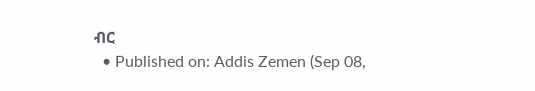ብር
  • Published on: Addis Zemen (Sep 08,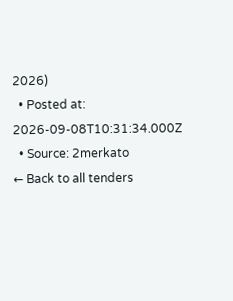2026)
  • Posted at: 2026-09-08T10:31:34.000Z
  • Source: 2merkato
← Back to all tenders